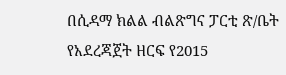በሲዳማ ክልል ብልጽግና ፓርቲ ጽ/ቤት የአደረጃጀት ዘርፍ የ2015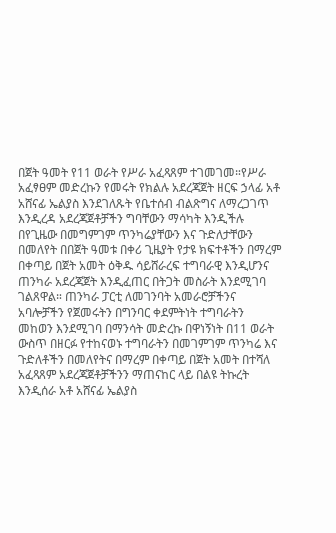በጀት ዓመት የ11 ወራት የሥራ አፈጻጸም ተገመገመ።የሥራ አፈፃፀም መድረኩን የመሩት የክልሉ አደረጃጀት ዘርፍ ኃላፊ አቶ አሸናፊ ኤልያስ እንደገለጹት የቤተሰብ ብልጽግና ለማረጋገጥ እንዲረዳ አደረጃጀቶቻችን ግባቸውን ማሳካት እንዲችሉ በየጊዜው በመግምገም ጥንካሬያቸውን እና ጉድለታቸውን በመለየት በበጀት ዓመቱ በቀሪ ጊዜያት የታዩ ክፍተቶችን በማረም በቀጣይ በጀት አመት ዕቅዱ ሳይሸራረፍ ተግባራዊ እንዲሆንና ጠንካራ አደረጃጀት እንዲፈጠር በትጋት መስራት እንደሚገባ ገልጸዋል። ጠንካራ ፓርቲ ለመገንባት አመራሮቻችንና አባሎቻችን የጀመሩትን በግንባር ቀደምትነት ተግባራትን መከወን እንደሚገባ በማንሳት መድረኩ በዋነኝነት በ11 ወራት ውስጥ በዘርፉ የተከናወኑ ተግባራትን በመገምገም ጥንካሬ እና ጉድለቶችን በመለየትና በማረም በቀጣይ በጀት አመት በተሻለ አፈጻጸም አደረጃጀቶቻችንን ማጠናከር ላይ በልዩ ትኩረት እንዲሰራ አቶ አሸናፊ ኤልያስ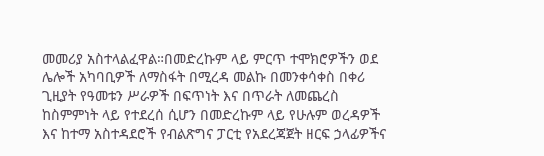መመሪያ አስተላልፈዋል።በመድረኩም ላይ ምርጥ ተሞክሮዎችን ወደ ሌሎች አካባቢዎች ለማስፋት በሚረዳ መልኩ በመንቀሳቀስ በቀሪ ጊዚያት የዓመቱን ሥራዎች በፍጥነት እና በጥራት ለመጨረስ ከስምምነት ላይ የተደረሰ ሲሆን በመድረኩም ላይ የሁሉም ወረዳዎች እና ከተማ አስተዳደሮች የብልጽግና ፓርቲ የአደረጃጀት ዘርፍ ኃላፊዎችና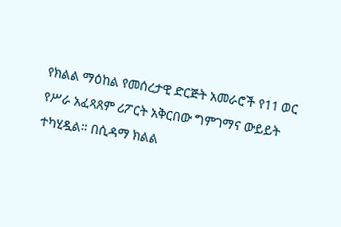የክልል ማዕከል የመሰረታዊ ድርጅት አመራሮች የ11 ወር የሥራ አፈጻጸም ሪፖርት አቅርበው ግምገማና ውይይት ተካሂዷል። በሲዳማ ክልል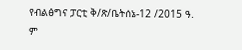የብልፅግና ፓርቲ ቅ/ጽ/ቤትሰኔ-12 /2015 ዓ. ም